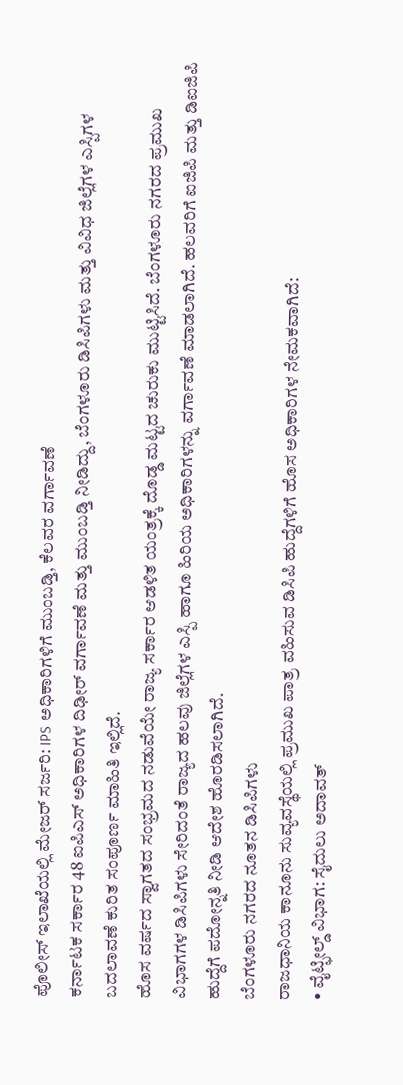ಪೊಲೀಸ್ ಇಲಾಖೆಯಲ್ಲಿ ಮೇಜರ್ ಸರ್ಜರಿ: IPS ಅಧಿಕಾರಿಗಳಿಗೆ ಮುಂಬಡ್ತಿ, ಕೆಲವರ ವರ್ಗಾವಣೆ
ಕರ್ನಾಟಕ ಸರ್ಕಾರ 48 ಐಪಿಎಸ್ ಅಧಿಕಾರಿಗಳ ದಿಢೀರ್ ವರ್ಗಾವಣೆ ಮತ್ತು ಮುಂಬಡ್ತಿ ನೀಡಿದ್ದು, ಬೆಂಗಳೂರು ಡಿಸಿಪಿಗಳು ಮತ್ತು ವಿವಿಧ ಜಿಲ್ಲೆಗಳ ಎಸ್ಪಿಗಳ ಬದಲಾವಣೆ ಕುರಿತ ಸಂಪೂರ್ಣ ಮಾಹಿತಿ ಇಲ್ಲಿದೆ.
ಹೊಸ ವರ್ಷದ ಸ್ವಾಗತದ ಸಂಭ್ರಮದ ನಡುವೆಯೇ ರಾಜ್ಯ ಸರ್ಕಾರ ಆಡಳಿತ ಯಂತ್ರಕ್ಕೆ ದೊಡ್ಡ ಮಟ್ಟದ ಚುರುಕು ಮುಟ್ಟಿಸಿದೆ. ಬೆಂಗಳೂರು ನಗರದ ಪ್ರಮುಖ ವಿಭಾಗಗಳ ಡಿಸಿಪಿಗಳು ಸೇರಿದಂತೆ ರಾಜ್ಯದ ಹಲವು ಜಿಲ್ಲೆಗಳ ಎಸ್ಪಿ ಹಾಗೂ ಹಿರಿಯ ಅಧಿಕಾರಿಗಳನ್ನು ವರ್ಗಾವಣೆ ಮಾಡಲಾಗಿದೆ. ಹಲವರಿಗೆ ಐಜಿಪಿ ಮತ್ತು ಡಿಐಜಿಪಿ ಹುದ್ದೆಗೆ ಪದೋನ್ನತಿ ನೀಡಿ ಆದೇಶ ಹೊರಡಿಸಲಾಗಿದೆ.
ಬೆಂಗಳೂರು ನಗರದ ನೂತನ ಡಿಸಿಪಿಗಳು
ರಾಜಧಾನಿಯ ಕಾನೂನು ಸುವ್ಯವಸ್ಥೆಯಲ್ಲಿ ಪ್ರಮುಖ ಪಾತ್ರ ವಹಿಸುವ ಡಿಸಿಪಿ ಹುದ್ದೆಗಳಿಗೆ ಹೊಸ ಅಧಿಕಾರಿಗಳ ನೇಮಕವಾಗಿದೆ:
• ವೈಟ್ಫೀಲ್ಡ್ ವಿಭಾಗ: ಸೈದುಲು ಅದಾವತ್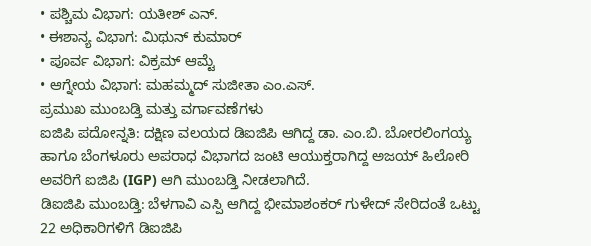• ಪಶ್ಚಿಮ ವಿಭಾಗ: ಯತೀಶ್ ಎನ್.
• ಈಶಾನ್ಯ ವಿಭಾಗ: ಮಿಥುನ್ ಕುಮಾರ್
• ಪೂರ್ವ ವಿಭಾಗ: ವಿಕ್ರಮ್ ಆಮ್ಟೆ
• ಆಗ್ನೇಯ ವಿಭಾಗ: ಮಹಮ್ಮದ್ ಸುಜೀತಾ ಎಂ.ಎಸ್.
ಪ್ರಮುಖ ಮುಂಬಡ್ತಿ ಮತ್ತು ವರ್ಗಾವಣೆಗಳು
ಐಜಿಪಿ ಪದೋನ್ನತಿ: ದಕ್ಷಿಣ ವಲಯದ ಡಿಐಜಿಪಿ ಆಗಿದ್ದ ಡಾ. ಎಂ.ಬಿ. ಬೋರಲಿಂಗಯ್ಯ ಹಾಗೂ ಬೆಂಗಳೂರು ಅಪರಾಧ ವಿಭಾಗದ ಜಂಟಿ ಆಯುಕ್ತರಾಗಿದ್ದ ಅಜಯ್ ಹಿಲೋರಿ ಅವರಿಗೆ ಐಜಿಪಿ (IGP) ಆಗಿ ಮುಂಬಡ್ತಿ ನೀಡಲಾಗಿದೆ.
ಡಿಐಜಿಪಿ ಮುಂಬಡ್ತಿ: ಬೆಳಗಾವಿ ಎಸ್ಪಿ ಆಗಿದ್ದ ಭೀಮಾಶಂಕರ್ ಗುಳೇದ್ ಸೇರಿದಂತೆ ಒಟ್ಟು 22 ಅಧಿಕಾರಿಗಳಿಗೆ ಡಿಐಜಿಪಿ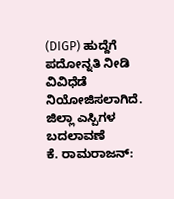(DIGP) ಹುದ್ದೆಗೆ ಪದೋನ್ನತಿ ನೀಡಿ ವಿವಿಧೆಡೆ ನಿಯೋಜಿಸಲಾಗಿದೆ.
ಜಿಲ್ಲಾ ಎಸ್ಪಿಗಳ ಬದಲಾವಣೆ
ಕೆ. ರಾಮರಾಜನ್: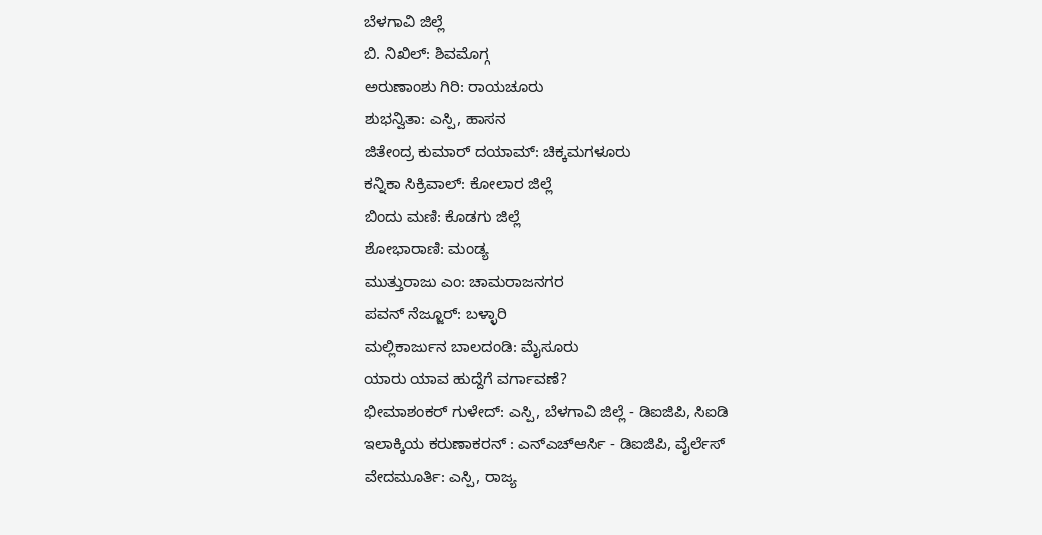ಬೆಳಗಾವಿ ಜಿಲ್ಲೆ
ಬಿ. ನಿಖಿಲ್: ಶಿವಮೊಗ್ಗ
ಅರುಣಾಂಶು ಗಿರಿ: ರಾಯಚೂರು
ಶುಭನ್ವಿತಾ: ಎಸ್ಪಿ, ಹಾಸನ
ಜಿತೇಂದ್ರ ಕುಮಾರ್ ದಯಾಮ್: ಚಿಕ್ಕಮಗಳೂರು
ಕನ್ನಿಕಾ ಸಿಕ್ರಿವಾಲ್: ಕೋಲಾರ ಜಿಲ್ಲೆ
ಬಿಂದು ಮಣಿ: ಕೊಡಗು ಜಿಲ್ಲೆ
ಶೋಭಾರಾಣಿ: ಮಂಡ್ಯ
ಮುತ್ತುರಾಜು ಎಂ: ಚಾಮರಾಜನಗರ
ಪವನ್ ನೆಜ್ಜೂರ್: ಬಳ್ಳಾರಿ
ಮಲ್ಲಿಕಾರ್ಜುನ ಬಾಲದಂಡಿ: ಮೈಸೂರು
ಯಾರು ಯಾವ ಹುದ್ದೆಗೆ ವರ್ಗಾವಣೆ?
ಭೀಮಾಶಂಕರ್ ಗುಳೇದ್: ಎಸ್ಪಿ, ಬೆಳಗಾವಿ ಜಿಲ್ಲೆ - ಡಿಐಜಿಪಿ, ಸಿಐಡಿ
ಇಲಾಕ್ಕಿಯ ಕರುಣಾಕರನ್ : ಎನ್ಎಚ್ಆರ್ಸಿ - ಡಿಐಜಿಪಿ, ವೈರ್ಲೆಸ್
ವೇದಮೂರ್ತಿ: ಎಸ್ಪಿ, ರಾಜ್ಯ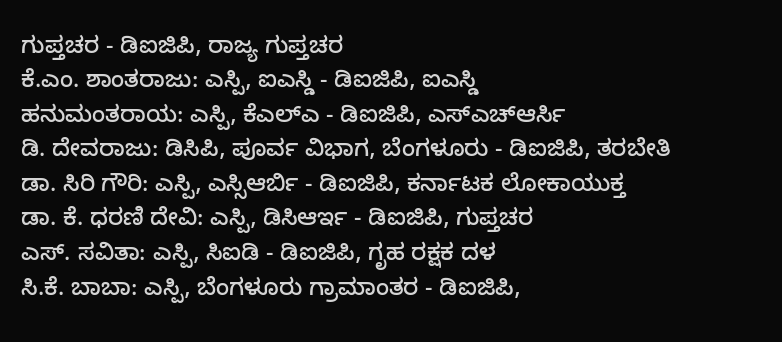ಗುಪ್ತಚರ - ಡಿಐಜಿಪಿ, ರಾಜ್ಯ ಗುಪ್ತಚರ
ಕೆ.ಎಂ. ಶಾಂತರಾಜು: ಎಸ್ಪಿ, ಐಎಸ್ಡಿ - ಡಿಐಜಿಪಿ, ಐಎಸ್ಡಿ
ಹನುಮಂತರಾಯ: ಎಸ್ಪಿ, ಕೆಎಲ್ಎ - ಡಿಐಜಿಪಿ, ಎಸ್ಎಚ್ಆರ್ಸಿ
ಡಿ. ದೇವರಾಜು: ಡಿಸಿಪಿ, ಪೂರ್ವ ವಿಭಾಗ, ಬೆಂಗಳೂರು - ಡಿಐಜಿಪಿ, ತರಬೇತಿ
ಡಾ. ಸಿರಿ ಗೌರಿ: ಎಸ್ಪಿ, ಎಸ್ಸಿಆರ್ಬಿ - ಡಿಐಜಿಪಿ, ಕರ್ನಾಟಕ ಲೋಕಾಯುಕ್ತ
ಡಾ. ಕೆ. ಧರಣಿ ದೇವಿ: ಎಸ್ಪಿ, ಡಿಸಿಆರ್ಇ - ಡಿಐಜಿಪಿ, ಗುಪ್ತಚರ
ಎಸ್. ಸವಿತಾ: ಎಸ್ಪಿ, ಸಿಐಡಿ - ಡಿಐಜಿಪಿ, ಗೃಹ ರಕ್ಷಕ ದಳ
ಸಿ.ಕೆ. ಬಾಬಾ: ಎಸ್ಪಿ, ಬೆಂಗಳೂರು ಗ್ರಾಮಾಂತರ - ಡಿಐಜಿಪಿ,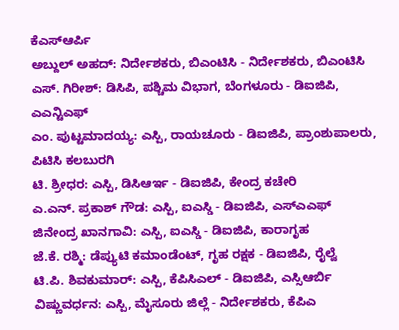ಕೆಎಸ್ಆರ್ಪಿ
ಅಬ್ದುಲ್ ಅಹದ್: ನಿರ್ದೇಶಕರು, ಬಿಎಂಟಿಸಿ - ನಿರ್ದೇಶಕರು, ಬಿಎಂಟಿಸಿ
ಎಸ್. ಗಿರೀಶ್: ಡಿಸಿಪಿ, ಪಶ್ಚಿಮ ವಿಭಾಗ, ಬೆಂಗಳೂರು - ಡಿಐಜಿಪಿ, ಎಎನ್ಟಿಎಫ್
ಎಂ. ಪುಟ್ಟಮಾದಯ್ಯ: ಎಸ್ಪಿ, ರಾಯಚೂರು - ಡಿಐಜಿಪಿ, ಪ್ರಾಂಶುಪಾಲರು, ಪಿಟಿಸಿ ಕಲಬುರಗಿ
ಟಿ. ಶ್ರೀಧರ: ಎಸ್ಪಿ, ಡಿಸಿಆರ್ಇ - ಡಿಐಜಿಪಿ, ಕೇಂದ್ರ ಕಚೇರಿ
ಎ.ಎನ್. ಪ್ರಕಾಶ್ ಗೌಡ: ಎಸ್ಪಿ, ಐಎಸ್ಡಿ - ಡಿಐಜಿಪಿ, ಎಸ್ಎಎಫ್
ಜಿನೇಂದ್ರ ಖಾನಗಾವಿ: ಎಸ್ಪಿ, ಐಎಸ್ಡಿ - ಡಿಐಜಿಪಿ, ಕಾರಾಗೃಹ
ಜೆ.ಕೆ. ರಶ್ಮಿ: ಡೆಪ್ಯುಟಿ ಕಮಾಂಡೆಂಟ್, ಗೃಹ ರಕ್ಷಕ - ಡಿಐಜಿಪಿ, ರೈಲ್ವೆ
ಟಿ.ಪಿ. ಶಿವಕುಮಾರ್: ಎಸ್ಪಿ, ಕೆಪಿಸಿಎಲ್ - ಡಿಐಜಿಪಿ, ಎಸ್ಸಿಆರ್ಬಿ
ವಿಷ್ಣುವರ್ಧನ: ಎಸ್ಪಿ, ಮೈಸೂರು ಜಿಲ್ಲೆ - ನಿರ್ದೇಶಕರು, ಕೆಪಿಎ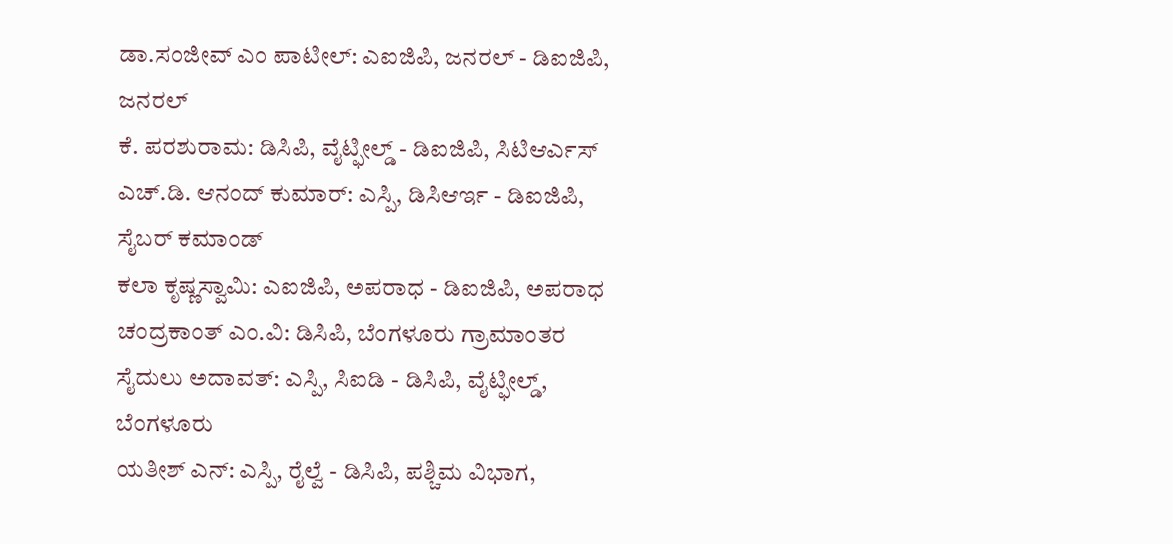ಡಾ.ಸಂಜೀವ್ ಎಂ ಪಾಟೀಲ್: ಎಐಜಿಪಿ, ಜನರಲ್ - ಡಿಐಜಿಪಿ, ಜನರಲ್
ಕೆ. ಪರಶುರಾಮ: ಡಿಸಿಪಿ, ವೈಟ್ಫೀಲ್ಡ್ - ಡಿಐಜಿಪಿ, ಸಿಟಿಆರ್ಎಸ್
ಎಚ್.ಡಿ. ಆನಂದ್ ಕುಮಾರ್: ಎಸ್ಪಿ, ಡಿಸಿಆರ್ಇ - ಡಿಐಜಿಪಿ, ಸೈಬರ್ ಕಮಾಂಡ್
ಕಲಾ ಕೃಷ್ಣಸ್ವಾಮಿ: ಎಐಜಿಪಿ, ಅಪರಾಧ - ಡಿಐಜಿಪಿ, ಅಪರಾಧ
ಚಂದ್ರಕಾಂತ್ ಎಂ.ವಿ: ಡಿಸಿಪಿ, ಬೆಂಗಳೂರು ಗ್ರಾಮಾಂತರ
ಸೈದುಲು ಅದಾವತ್: ಎಸ್ಪಿ, ಸಿಐಡಿ - ಡಿಸಿಪಿ, ವೈಟ್ಫೀಲ್ಡ್, ಬೆಂಗಳೂರು
ಯತೀಶ್ ಎನ್: ಎಸ್ಪಿ, ರೈಲ್ವೆ - ಡಿಸಿಪಿ, ಪಶ್ಚಿಮ ವಿಭಾಗ,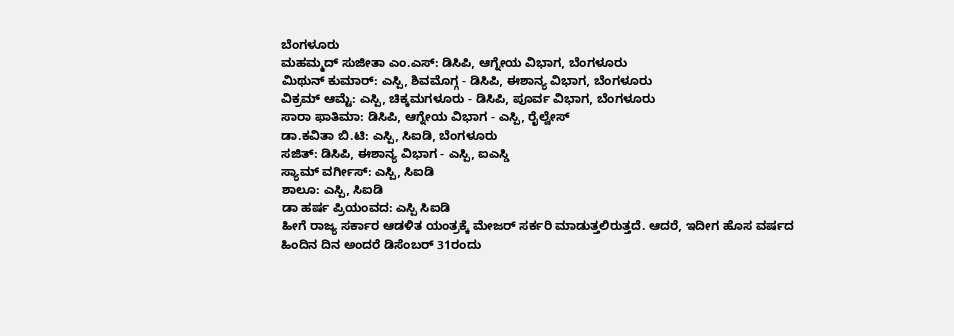ಬೆಂಗಳೂರು
ಮಹಮ್ಮದ್ ಸುಜೀತಾ ಎಂ.ಎಸ್: ಡಿಸಿಪಿ, ಆಗ್ನೇಯ ವಿಭಾಗ, ಬೆಂಗಳೂರು
ಮಿಥುನ್ ಕುಮಾರ್: ಎಸ್ಪಿ, ಶಿವಮೊಗ್ಗ - ಡಿಸಿಪಿ, ಈಶಾನ್ಯ ವಿಭಾಗ, ಬೆಂಗಳೂರು
ವಿಕ್ರಮ್ ಆಮ್ಟೆ: ಎಸ್ಪಿ, ಚಿಕ್ಕಮಗಳೂರು - ಡಿಸಿಪಿ, ಪೂರ್ವ ವಿಭಾಗ, ಬೆಂಗಳೂರು
ಸಾರಾ ಫಾತಿಮಾ: ಡಿಸಿಪಿ, ಆಗ್ನೇಯ ವಿಭಾಗ - ಎಸ್ಪಿ, ರೈಲ್ವೇಸ್
ಡಾ.ಕವಿತಾ ಬಿ.ಟಿ: ಎಸ್ಪಿ, ಸಿಐಡಿ, ಬೆಂಗಳೂರು
ಸಜಿತ್: ಡಿಸಿಪಿ, ಈಶಾನ್ಯ ವಿಭಾಗ - ಎಸ್ಪಿ, ಐಎಸ್ಡಿ
ಸ್ಯಾಮ್ ವರ್ಗೀಸ್: ಎಸ್ಪಿ, ಸಿಐಡಿ
ಶಾಲೂ: ಎಸ್ಪಿ, ಸಿಐಡಿ
ಡಾ ಹರ್ಷ ಪ್ರಿಯಂವದ: ಎಸ್ಪಿ ಸಿಐಡಿ
ಹೀಗೆ ರಾಜ್ಯ ಸರ್ಕಾರ ಆಡಳಿತ ಯಂತ್ರಕ್ಕೆ ಮೇಜರ್ ಸರ್ಕರಿ ಮಾಡುತ್ತಲಿರುತ್ತದೆ. ಆದರೆ, ಇದೀಗ ಹೊಸ ವರ್ಷದ ಹಿಂದಿನ ದಿನ ಅಂದರೆ ಡಿಸೆಂಬರ್ 31ರಂದು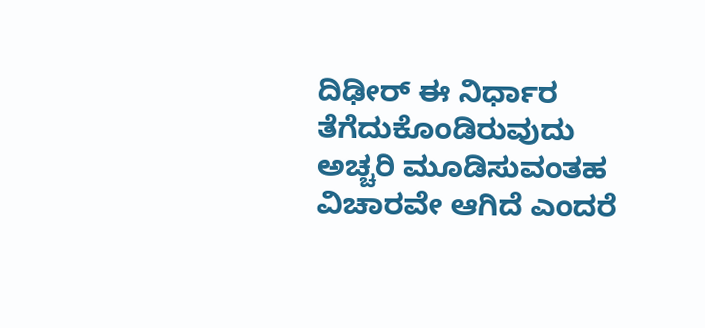ದಿಢೀರ್ ಈ ನಿರ್ಧಾರ ತೆಗೆದುಕೊಂಡಿರುವುದು ಅಚ್ಚರಿ ಮೂಡಿಸುವಂತಹ ವಿಚಾರವೇ ಆಗಿದೆ ಎಂದರೆ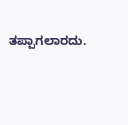ತಪ್ಪಾಗಲಾರದು.